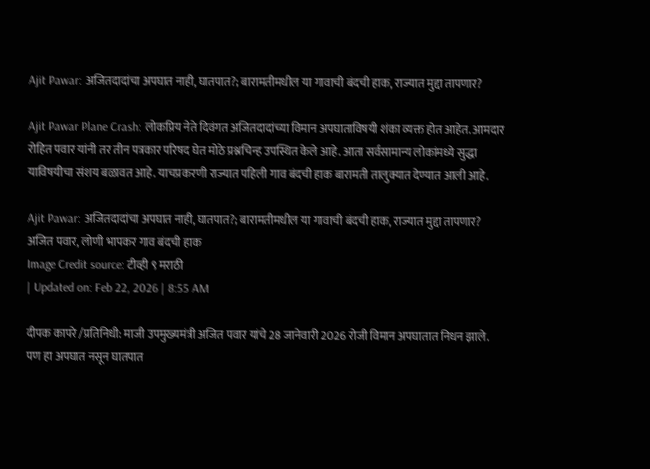Ajit Pawar: अजितदादांचा अपघात नाही, घातपात?; बारामतीमधील या गावाची बंदची हाक, राज्यात मुद्दा तापणार?

Ajit Pawar Plane Crash: लोकप्रिय नेते दिवंगत अजितदादांच्या विमान अपघाताविषयी शंका व्यक्त होत आहेत. आमदार रोहित पवार यांनी तर तीन पत्रकार परिषद घेत मोठे प्रश्नचिन्ह उपस्थित केले आहे. आता सर्वसामान्य लोकांमध्ये सुद्धा याविषयीचा संशय बळावत आहे. याचप्रकरणी राज्यात पहिली गाव बंदची हाक बारामती तालुक्यात देण्यात आली आहे.

Ajit Pawar: अजितदादांचा अपघात नाही, घातपात?; बारामतीमधील या गावाची बंदची हाक, राज्यात मुद्दा तापणार?
अजित पवार, लोणी भापकर गाव बंदची हाक
Image Credit source: टीव्ही ९ मराठी
| Updated on: Feb 22, 2026 | 8:55 AM

दीपक कापरे /प्रतिनिधी: माजी उपमुख्यमंत्री अजित पवार यांचे 28 जानेवारी 2026 रोजी विमान अपघातात निधन झाले. पण हा अपघात नसून घातपात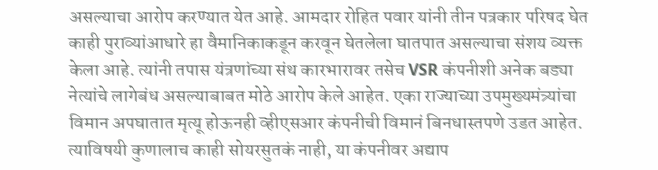असल्याचा आरोप करण्यात येत आहे. आमदार रोहित पवार यांनी तीन पत्रकार परिषद घेत काही पुराव्यांआधारे हा वैमानिकाकडून करवून घेतलेला घातपात असल्याचा संशय व्यक्त केला आहे. त्यांनी तपास यंत्रणांच्या संथ कारभारावर तसेच VSR कंपनीशी अनेक बड्या नेत्यांचे लागेबंध असल्याबाबत मोठे आरोप केले आहेत. एका राज्याच्या उपमुख्यमंत्र्यांचा विमान अपघातात मृत्यू होऊनही व्हीएसआर कंपनीची विमानं बिनधास्तपणे उडत आहेत. त्याविषयी कुणालाच काही सोयरसुतकं नाही, या कंपनीवर अद्याप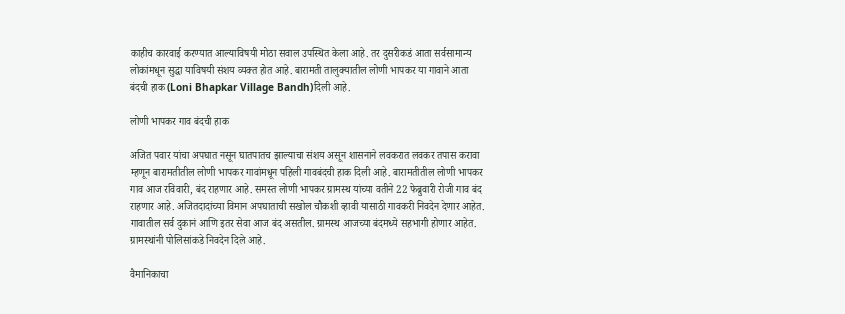काहीच कारवाई करण्यात आल्याविषयी मोठा सवाल उपस्थित केला आहे. तर दुसरीकडं आता सर्वसामान्य लोकांमधून सुद्धा याविषयी संशय व्यक्त होत आहे. बारामती तालुक्यातील लोणी भापकर या गावाने आता बंदची हाक (Loni Bhapkar Village Bandh)दिली आहे.

लोणी भापकर गाव बंदची हाक

अजित पवार यांचा अपघात नसून घातपातच झाल्याचा संशय असून शासनाने लवकरात लवकर तपास करावा म्हणून बारामतीतील लोणी भापकर गावांमधून पहिली गावबंदची हाक दिली आहे. बारामतीतील लोणी भापकर गाव आज रविवारी, बंद राहणार आहे. समस्त लोणी भापकर ग्रामस्थ यांच्या वतीने 22 फेब्रुवारी रोजी गाव बंद राहणार आहे. अजितदादांच्या विमान अपघाताची सखोल चौकशी व्हावी यासाठी गावकरी निवदेन देणार आहेत. गावातील सर्व दुकानं आणि इतर सेवा आज बंद असतील. ग्रामस्थ आजच्या बंदमध्ये सहभागी होणार आहेत. ग्रामस्थांनी पोलिसांकडे निवदेन दिले आहे.

वैमानिकाचा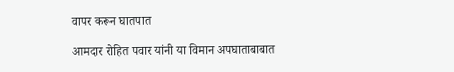वापर करून घातपात

आमदार रोहित पवार यांनी या विमान अपघाताबाबात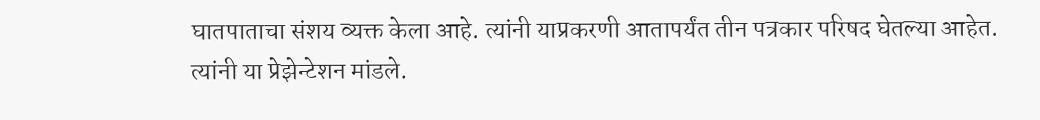घातपाताचा संशय व्यक्त केला आहे. त्यांनी याप्रकरणी आतापर्यंत तीन पत्रकार परिषद घेतल्या आहेत. त्यांनी या प्रेझेन्टेशन मांडले.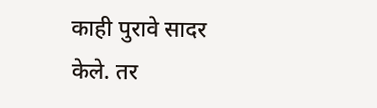काही पुरावे सादर केले. तर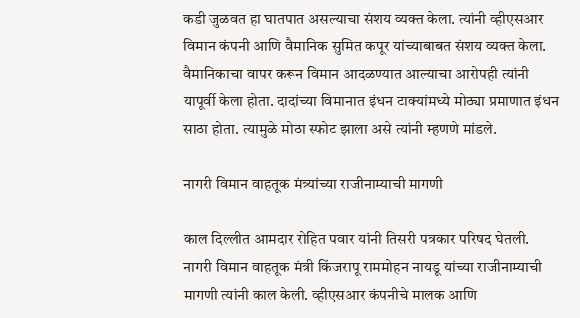कडी जुळवत हा घातपात असल्याचा संशय व्यक्त केला. त्यांनी व्हीएसआर विमान कंपनी आणि वैमानिक सुमित कपूर यांच्याबाबत संशय व्यक्त केला. वैमानिकाचा वापर करून विमान आदळण्यात आल्याचा आरोपही त्यांनी यापूर्वी केला होता. दादांच्या विमानात इंधन टाक्यांमध्ये मोठ्या प्रमाणात इंधन साठा होता. त्यामुळे मोठा स्फोट झाला असे त्यांनी म्हणणे मांडले.

नागरी विमान वाहतूक मंत्र्यांच्या राजीनाम्याची मागणी

काल दिल्लीत आमदार रोहित पवार यांनी तिसरी पत्रकार परिषद घेतली. नागरी विमान वाहतूक मंत्री किंजरापू राममोहन नायडू यांच्या राजीनाम्याची मागणी त्यांनी काल केली. व्हीएसआर कंपनीचे मालक आणि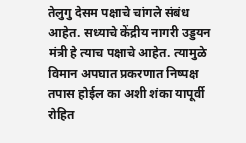तेलुगु देसम पक्षाचे चांगले संबंध आहेत. सध्याचे केंद्रीय नागरी उड्डयन मंत्री हे त्याच पक्षाचे आहेत. त्यामुळे विमान अपघात प्रकरणात निष्पक्ष तपास होईल का अशी शंका यापूर्वी रोहित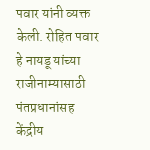पवार यांनी व्यक्त केली. रोहित पवार हे नायडू यांच्या राजीनाम्यासाठी पंतप्रधानांसह केंद्रीय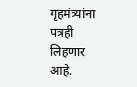गृहमंत्र्यांना पत्रही लिहणार आहे.